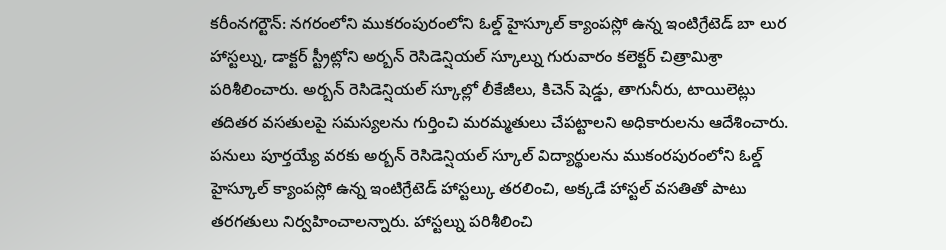కరీంనగర్టౌన్: నగరంలోని ముకరంపురంలోని ఓల్డ్ హైస్కూల్ క్యాంపస్లో ఉన్న ఇంటిగ్రేటెడ్ బా లుర హాస్టల్ను, డాక్టర్ స్ట్రీట్లోని అర్బన్ రెసిడెన్షియల్ స్కూల్ను గురువారం కలెక్టర్ చిత్రామిశ్రా పరిశీలించారు. అర్బన్ రెసిడెన్షియల్ స్కూల్లో లీకేజీలు, కిచెన్ షెడ్డు, తాగునీరు, టాయిలెట్లు తదితర వసతులపై సమస్యలను గుర్తించి మరమ్మతులు చేపట్టాలని అధికారులను ఆదేశించారు. పనులు పూర్తయ్యే వరకు అర్బన్ రెసిడెన్షియల్ స్కూల్ విద్యార్థులను ముకంరపురంలోని ఓల్డ్ హైస్కూల్ క్యాంపస్లో ఉన్న ఇంటిగ్రేటెడ్ హాస్టల్కు తరలించి, అక్కడే హాస్టల్ వసతితో పాటు తరగతులు నిర్వహించాలన్నారు. హాస్టల్ను పరిశీలించి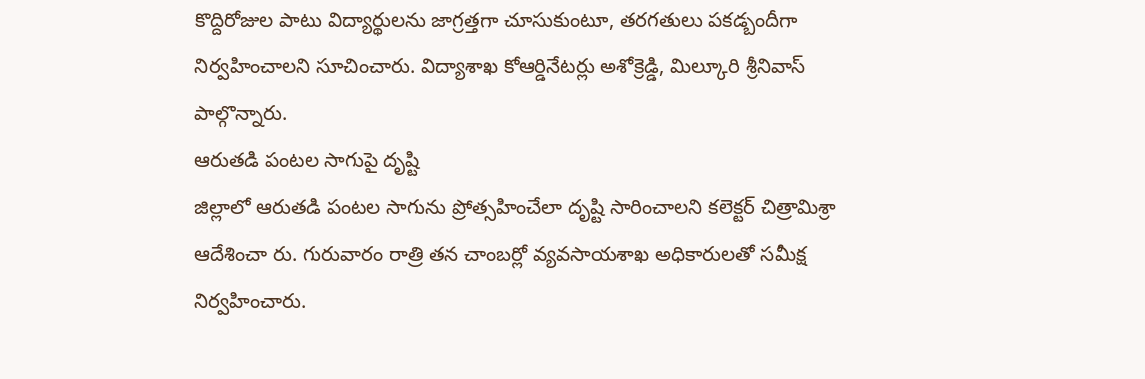కొద్దిరోజుల పాటు విద్యార్థులను జాగ్రత్తగా చూసుకుంటూ, తరగతులు పకడ్బందీగా నిర్వహించాలని సూచించారు. విద్యాశాఖ కోఆర్డినేటర్లు అశోక్రెడ్డి, మిల్కూరి శ్రీనివాస్ పాల్గొన్నారు.
ఆరుతడి పంటల సాగుపై దృష్టి
జిల్లాలో ఆరుతడి పంటల సాగును ప్రోత్సహించేలా దృష్టి సారించాలని కలెక్టర్ చిత్రామిశ్రా ఆదేశించా రు. గురువారం రాత్రి తన చాంబర్లో వ్యవసాయశాఖ అధికారులతో సమీక్ష నిర్వహించారు.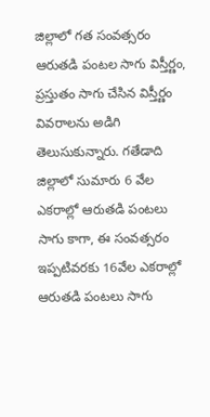జిల్లాలో గత సంవత్సరం ఆరుతడి పంటల సాగు విస్తీర్ణం, ప్రస్తుతం సాగు చేసిన విస్తీర్ణం వివరాలను అడిగి తెలుసుకున్నారు. గతేడాది జిల్లాలో సుమారు 6 వేల ఎకరాల్లో ఆరుతడి పంటలు సాగు కాగా, ఈ సంవత్సరం ఇప్పటివరకు 16వేల ఎకరాల్లో ఆరుతడి పంటలు సాగు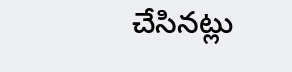చేసినట్లు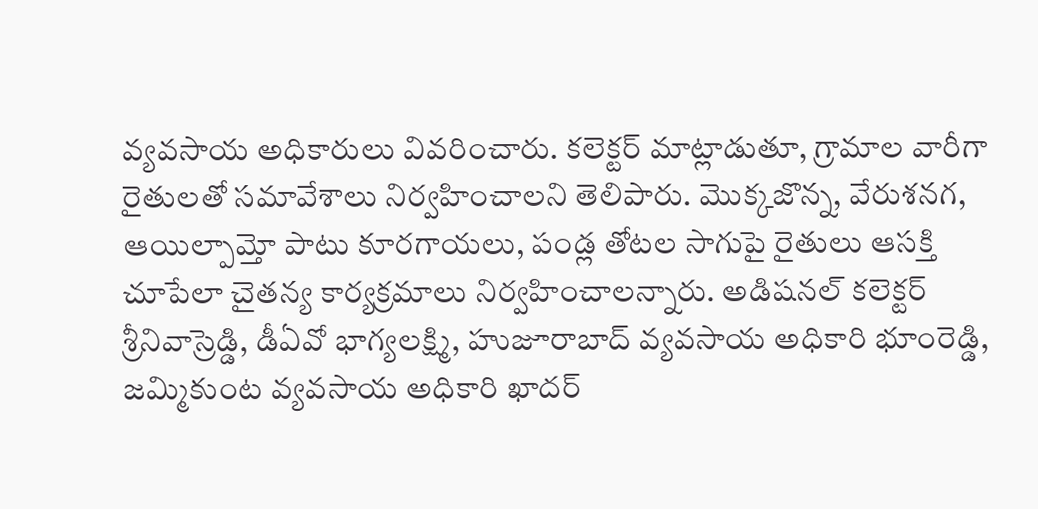వ్యవసాయ అధికారులు వివరించారు. కలెక్టర్ మాట్లాడుతూ, గ్రామాల వారీగా రైతులతో సమావేశాలు నిర్వహించాలని తెలిపారు. మొక్కజొన్న, వేరుశనగ, ఆయిల్పామ్తో పాటు కూరగాయలు, పండ్ల తోటల సాగుపై రైతులు ఆసక్తి చూపేలా చైతన్య కార్యక్రమాలు నిర్వహించాలన్నారు. అడిషనల్ కలెక్టర్ శ్రీనివాస్రెడ్డి, డీఏవో భాగ్యలక్ష్మి, హుజూరాబాద్ వ్యవసాయ అధికారి భూంరెడ్డి, జమ్మికుంట వ్యవసాయ అధికారి ఖాదర్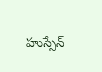హుస్సేన్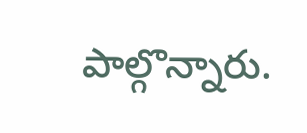పాల్గొన్నారు.